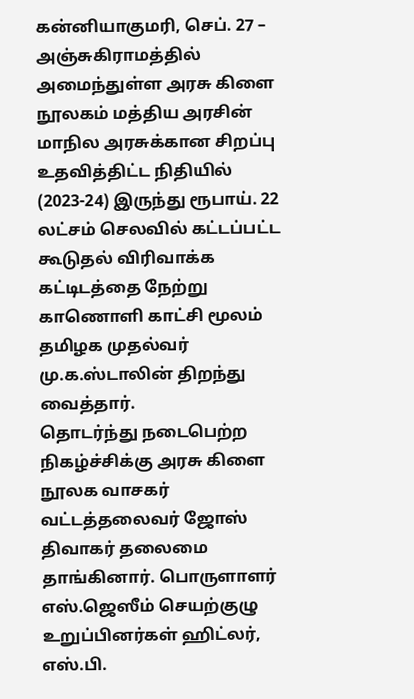கன்னியாகுமரி, செப். 27 –
அஞ்சுகிராமத்தில் அமைந்துள்ள அரசு கிளை நூலகம் மத்திய அரசின் மாநில அரசுக்கான சிறப்பு உதவித்திட்ட நிதியில் (2023-24) இருந்து ரூபாய். 22 லட்சம் செலவில் கட்டப்பட்ட கூடுதல் விரிவாக்க கட்டிடத்தை நேற்று காணொளி காட்சி மூலம் தமிழக முதல்வர் மு.க.ஸ்டாலின் திறந்து வைத்தார்.
தொடர்ந்து நடைபெற்ற நிகழ்ச்சிக்கு அரசு கிளை நூலக வாசகர் வட்டத்தலைவர் ஜோஸ் திவாகர் தலைமை தாங்கினார். பொருளாளர் எஸ்.ஜெஸீம் செயற்குழு உறுப்பினர்கள் ஹிட்லர், எஸ்.பி.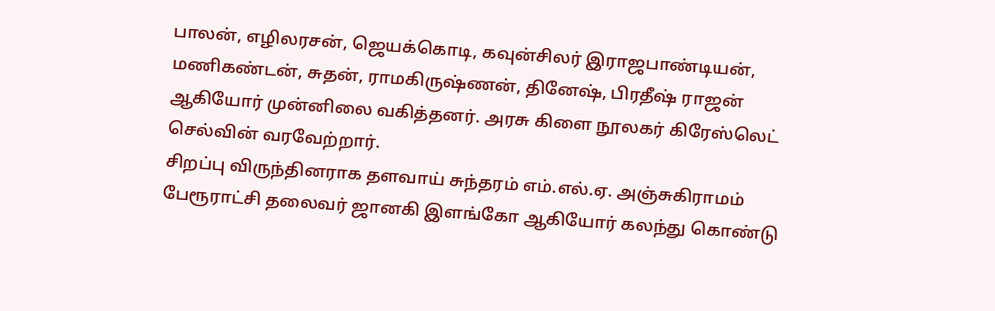பாலன், எழிலரசன், ஜெயக்கொடி, கவுன்சிலர் இராஜபாண்டியன், மணிகண்டன், சுதன், ராமகிருஷ்ணன், தினேஷ், பிரதீஷ் ராஜன் ஆகியோர் முன்னிலை வகித்தனர். அரசு கிளை நூலகர் கிரேஸ்லெட் செல்வின் வரவேற்றார்.
சிறப்பு விருந்தினராக தளவாய் சுந்தரம் எம்.எல்.ஏ. அஞ்சுகிராமம் பேரூராட்சி தலைவர் ஜானகி இளங்கோ ஆகியோர் கலந்து கொண்டு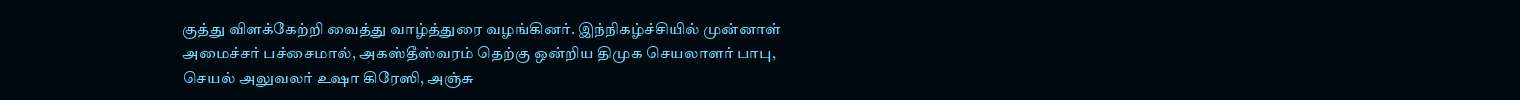குத்து விளக்கேற்றி வைத்து வாழ்த்துரை வழங்கினர். இந்நிகழ்ச்சியில் முன்னாள் அமைச்சர் பச்சைமால், அகஸ்தீஸ்வரம் தெற்கு ஒன்றிய திமுக செயலாளர் பாபு, செயல் அலுவலர் உஷா கிரேஸி, அஞ்சு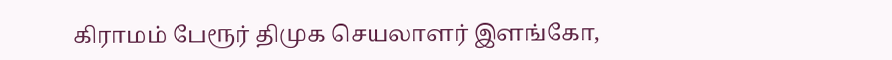கிராமம் பேரூர் திமுக செயலாளர் இளங்கோ,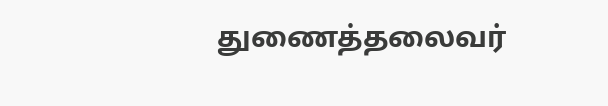துணைத்தலைவர்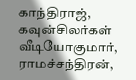காந்திராஜ், கவுன்சிலர்கள் வீடியோகுமார், ராமச்சந்திரன்,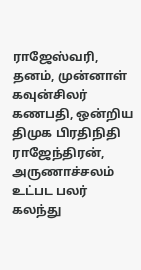ராஜேஸ்வரி, தனம், முன்னாள் கவுன்சிலர் கணபதி, ஒன்றிய திமுக பிரதிநிதி ராஜேந்திரன், அருணாச்சலம் உட்பட பலர் கலந்து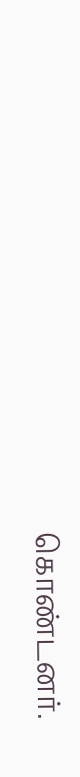கொண்டனர்.